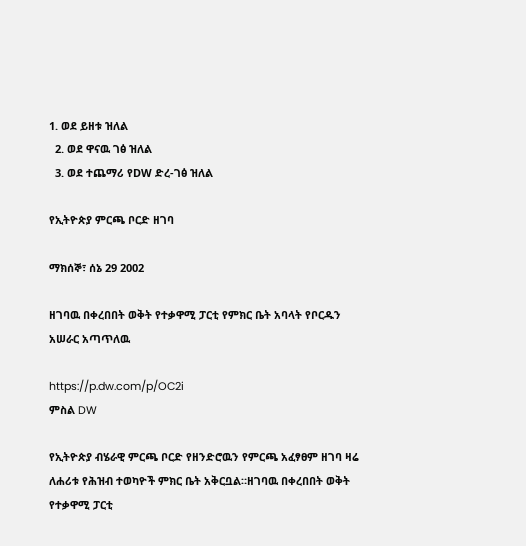1. ወደ ይዘቱ ዝለል
  2. ወደ ዋናዉ ገፅ ዝለል
  3. ወደ ተጨማሪ የDW ድረ-ገፅ ዝለል

የኢትዮጵያ ምርጫ ቦርድ ዘገባ

ማክሰኞ፣ ሰኔ 29 2002

ዘገባዉ በቀረበበት ወቅት የተቃዋሚ ፓርቲ የምክር ቤት አባላት የቦርዱን አሠራር አጣጥለዉ

https://p.dw.com/p/OC2i
ምስል DW

የኢትዮጵያ ብሄራዊ ምርጫ ቦርድ የዘንድሮዉን የምርጫ አፈፃፀም ዘገባ ዛሬ ለሐሪቱ የሕዝብ ተወካዮች ምክር ቤት አቅርቧል።ዘገባዉ በቀረበበት ወቅት የተቃዋሚ ፓርቲ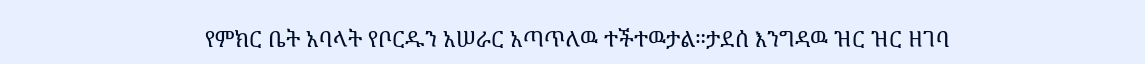የምክር ቤት አባላት የቦርዱን አሠራር አጣጥለዉ ተችተዉታል።ታደሰ እንግዳዉ ዝር ዝር ዘገባ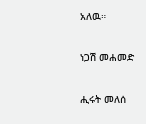አለዉ።

ነጋሽ መሐመድ

ሒሩት መለሰ